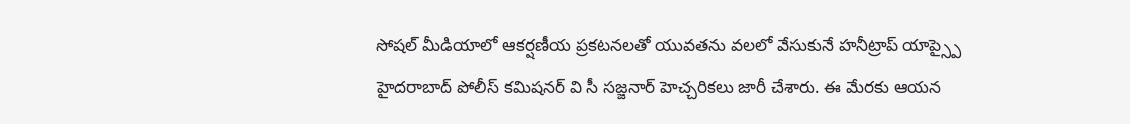సోషల్ మీడియాలో ఆకర్షణీయ ప్రకటనలతో యువతను వలలో వేసుకునే హనీట్రాప్ యాప్స్పై హైదరాబాద్ పోలీస్ కమిషనర్ వి సీ సజ్జనార్ హెచ్చరికలు జారీ చేశారు. ఈ మేరకు ఆయన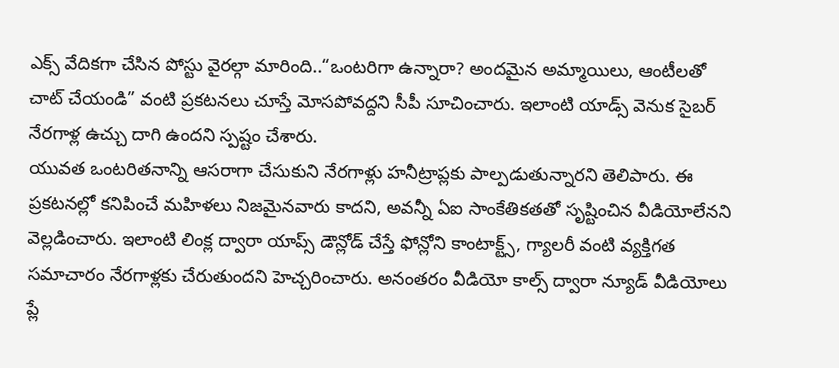ఎక్స్ వేదికగా చేసిన పోస్టు వైరల్గా మారింది..“ఒంటరిగా ఉన్నారా? అందమైన అమ్మాయిలు, ఆంటీలతో చాట్ చేయండి” వంటి ప్రకటనలు చూస్తే మోసపోవద్దని సీపీ సూచించారు. ఇలాంటి యాడ్స్ వెనుక సైబర్ నేరగాళ్ల ఉచ్చు దాగి ఉందని స్పష్టం చేశారు.
యువత ఒంటరితనాన్ని ఆసరాగా చేసుకుని నేరగాళ్లు హనీట్రాప్లకు పాల్పడుతున్నారని తెలిపారు. ఈ ప్రకటనల్లో కనిపించే మహిళలు నిజమైనవారు కాదని, అవన్నీ ఏఐ సాంకేతికతతో సృష్టించిన వీడియోలేనని వెల్లడించారు. ఇలాంటి లింక్ల ద్వారా యాప్స్ డౌన్లోడ్ చేస్తే ఫోన్లోని కాంటాక్ట్స్, గ్యాలరీ వంటి వ్యక్తిగత సమాచారం నేరగాళ్లకు చేరుతుందని హెచ్చరించారు. అనంతరం వీడియో కాల్స్ ద్వారా న్యూడ్ వీడియోలు ప్లే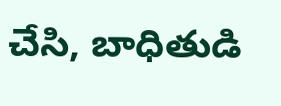చేసి, బాధితుడి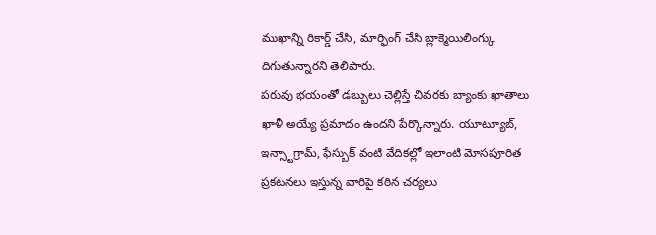ముఖాన్ని రికార్డ్ చేసి, మార్ఫింగ్ చేసి బ్లాక్మెయిలింగ్కు దిగుతున్నారని తెలిపారు.
పరువు భయంతో డబ్బులు చెల్లిస్తే చివరకు బ్యాంకు ఖాతాలు ఖాళీ అయ్యే ప్రమాదం ఉందని పేర్కొన్నారు. యూట్యూబ్, ఇన్స్టాగ్రామ్, ఫేస్బుక్ వంటి వేదికల్లో ఇలాంటి మోసపూరిత ప్రకటనలు ఇస్తున్న వారిపై కఠిన చర్యలు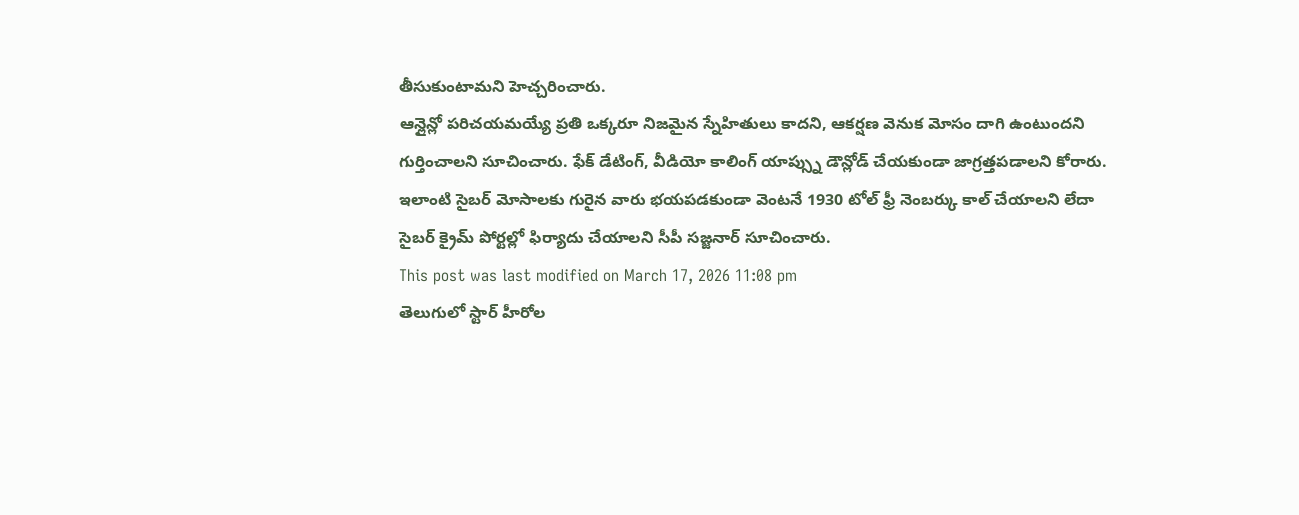తీసుకుంటామని హెచ్చరించారు.
ఆన్లైన్లో పరిచయమయ్యే ప్రతి ఒక్కరూ నిజమైన స్నేహితులు కాదని, ఆకర్షణ వెనుక మోసం దాగి ఉంటుందని గుర్తించాలని సూచించారు. ఫేక్ డేటింగ్, వీడియో కాలింగ్ యాప్స్ను డౌన్లోడ్ చేయకుండా జాగ్రత్తపడాలని కోరారు. ఇలాంటి సైబర్ మోసాలకు గురైన వారు భయపడకుండా వెంటనే 1930 టోల్ ఫ్రీ నెంబర్కు కాల్ చేయాలని లేదా సైబర్ క్రైమ్ పోర్టల్లో ఫిర్యాదు చేయాలని సీపీ సజ్జనార్ సూచించారు.
This post was last modified on March 17, 2026 11:08 pm
తెలుగులో స్టార్ హీరోల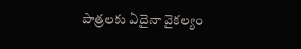పాత్రలకు ఏదైనా వైకల్యం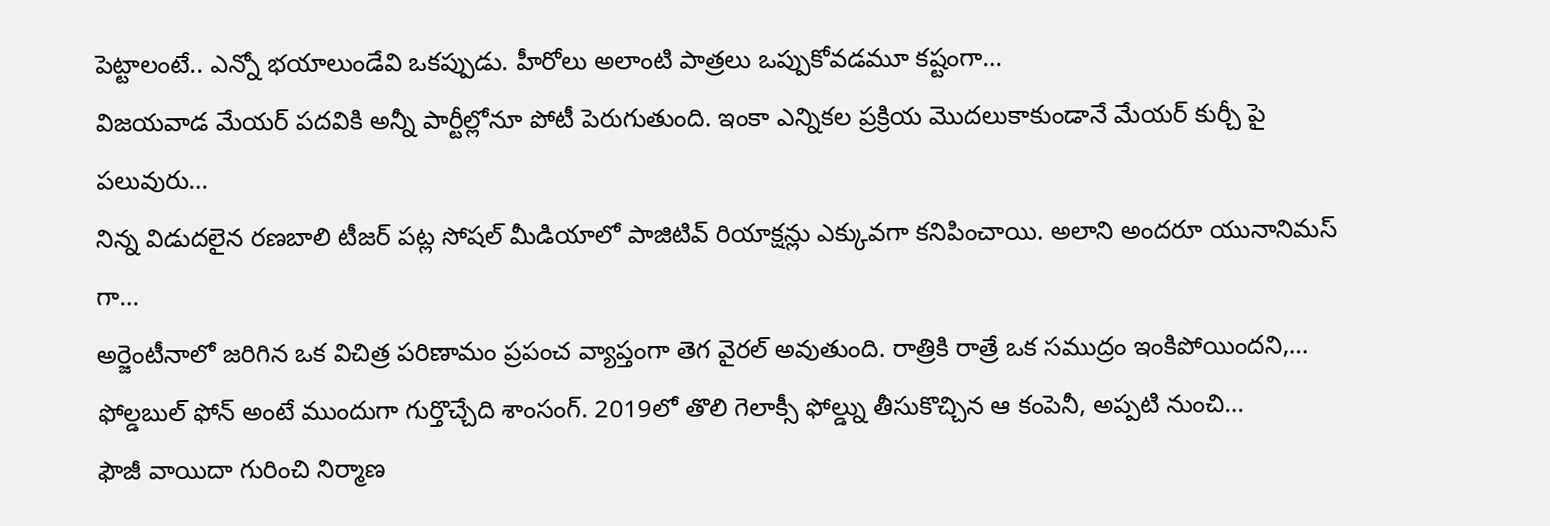పెట్టాలంటే.. ఎన్నో భయాలుండేవి ఒకప్పుడు. హీరోలు అలాంటి పాత్రలు ఒప్పుకోవడమూ కష్టంగా…
విజయవాడ మేయర్ పదవికి అన్నీ పార్టీల్లోనూ పోటీ పెరుగుతుంది. ఇంకా ఎన్నికల ప్రక్రియ మొదలుకాకుండానే మేయర్ కుర్చీ పై పలువురు…
నిన్న విడుదలైన రణబాలి టీజర్ పట్ల సోషల్ మీడియాలో పాజిటివ్ రియాక్షన్లు ఎక్కువగా కనిపించాయి. అలాని అందరూ యునానిమస్ గా…
అర్జెంటీనాలో జరిగిన ఒక విచిత్ర పరిణామం ప్రపంచ వ్యాప్తంగా తెగ వైరల్ అవుతుంది. రాత్రికి రాత్రే ఒక సముద్రం ఇంకిపోయిందని,…
ఫోల్డబుల్ ఫోన్ అంటే ముందుగా గుర్తొచ్చేది శాంసంగ్. 2019లో తొలి గెలాక్సీ ఫోల్డ్ను తీసుకొచ్చిన ఆ కంపెనీ, అప్పటి నుంచి…
ఫౌజీ వాయిదా గురించి నిర్మాణ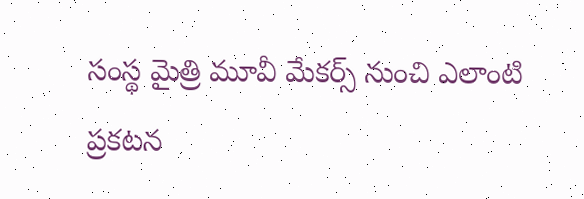సంస్థ మైత్రి మూవీ మేకర్స్ నుంచి ఎలాంటి ప్రకటన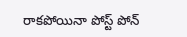రాకపోయినా పోస్ట్ పోన్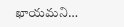ఖాయమని…